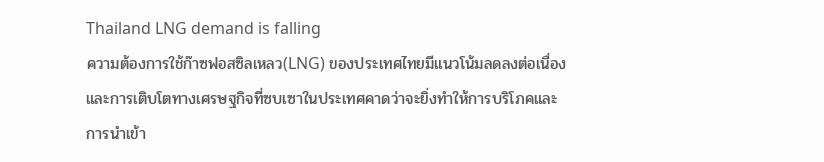Thailand LNG demand is falling
ความต้องการใช้ก๊าซฟอสซิลเหลว(LNG) ของประเทศไทยมีแนวโน้มลดลงต่อเนื่อง และการเติบโตทางเศรษฐกิจที่ซบเซาในประเทศคาดว่าจะยิ่งทำให้การบริโภคและการนำเข้า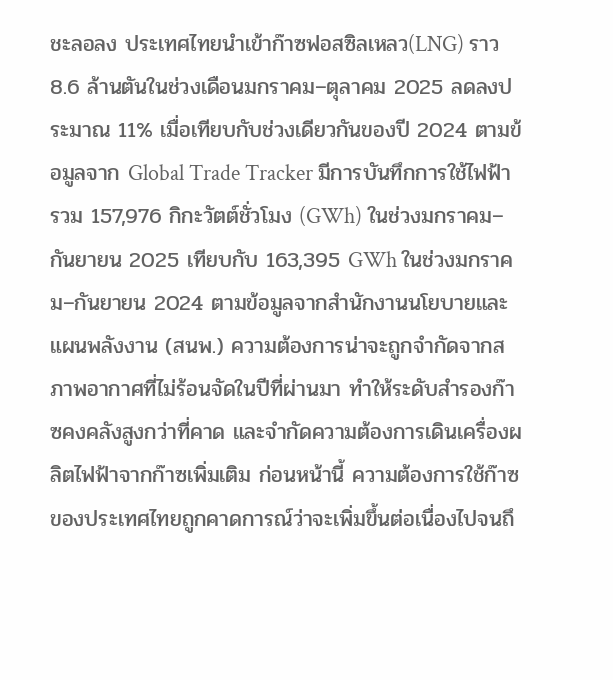ชะลอลง ประเทศไทยนำเข้าก๊าซฟอสซิลเหลว(LNG) ราว 8.6 ล้านตันในช่วงเดือนมกราคม–ตุลาคม 2025 ลดลงประมาณ 11% เมื่อเทียบกับช่วงเดียวกันของปี 2024 ตามข้อมูลจาก Global Trade Tracker มีการบันทึกการใช้ไฟฟ้ารวม 157,976 กิกะวัตต์ชั่วโมง (GWh) ในช่วงมกราคม–กันยายน 2025 เทียบกับ 163,395 GWh ในช่วงมกราคม–กันยายน 2024 ตามข้อมูลจากสำนักงานนโยบายและแผนพลังงาน (สนพ.) ความต้องการน่าจะถูกจำกัดจากสภาพอากาศที่ไม่ร้อนจัดในปีที่ผ่านมา ทำให้ระดับสำรองก๊าซคงคลังสูงกว่าที่คาด และจำกัดความต้องการเดินเครื่องผลิตไฟฟ้าจากก๊าซเพิ่มเติม ก่อนหน้านี้ ความต้องการใช้ก๊าซของประเทศไทยถูกคาดการณ์ว่าจะเพิ่มขึ้นต่อเนื่องไปจนถึ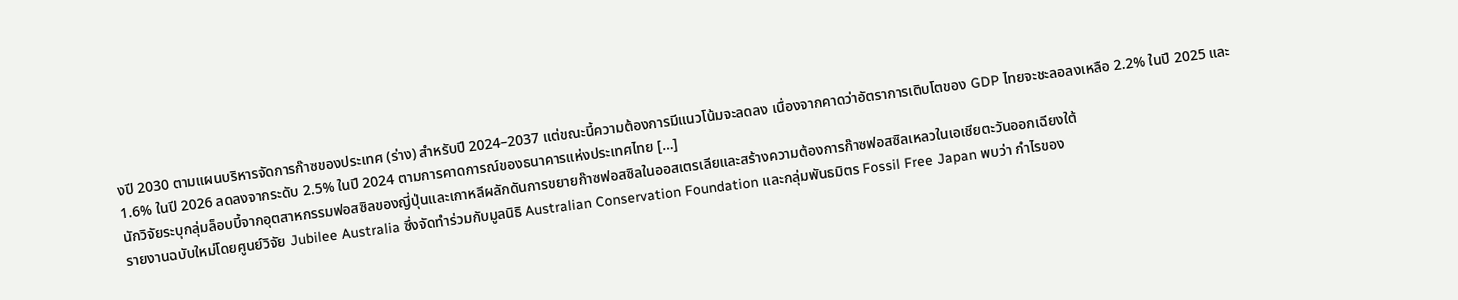งปี 2030 ตามแผนบริหารจัดการก๊าซของประเทศ (ร่าง) สำหรับปี 2024–2037 แต่ขณะนี้ความต้องการมีแนวโน้มจะลดลง เนื่องจากคาดว่าอัตราการเติบโตของ GDP ไทยจะชะลอลงเหลือ 2.2% ในปี 2025 และ 1.6% ในปี 2026 ลดลงจากระดับ 2.5% ในปี 2024 ตามการคาดการณ์ของธนาคารแห่งประเทศไทย […]
นักวิจัยระบุกลุ่มล็อบบี้จากอุตสาหกรรมฟอสซิลของญี่ปุ่นและเกาหลีผลักดันการขยายก๊าซฟอสซิลในออสเตรเลียและสร้างความต้องการก๊าซฟอสซิลเหลวในเอเชียตะวันออกเฉียงใต้
รายงานฉบับใหม่โดยศูนย์วิจัย Jubilee Australia ซึ่งจัดทำร่วมกับมูลนิธิ Australian Conservation Foundation และกลุ่มพันธมิตร Fossil Free Japan พบว่า กำไรของ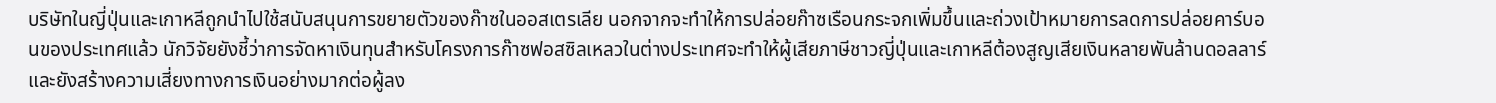บริษัทในญี่ปุ่นและเกาหลีถูกนำไปใช้สนับสนุนการขยายตัวของก๊าซในออสเตรเลีย นอกจากจะทำให้การปล่อยก๊าซเรือนกระจกเพิ่มขึ้นและถ่วงเป้าหมายการลดการปล่อยคาร์บอนของประเทศแล้ว นักวิจัยยังชี้ว่าการจัดหาเงินทุนสำหรับโครงการก๊าซฟอสซิลเหลวในต่างประเทศจะทำให้ผู้เสียภาษีชาวญี่ปุ่นและเกาหลีต้องสูญเสียเงินหลายพันล้านดอลลาร์ และยังสร้างความเสี่ยงทางการเงินอย่างมากต่อผู้ลง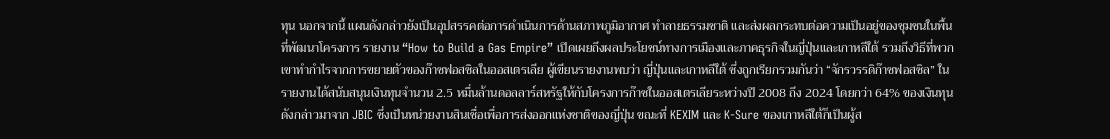ทุน นอกจากนี้ แผนดังกล่าวยังเป็นอุปสรรคต่อการดำเนินการด้านสภาพภูมิอากาศ ทำลายธรรมชาติ และส่งผลกระทบต่อความเป็นอยู่ของชุมชนในพื้นที่พัฒนาโครงการ รายงาน “How to Build a Gas Empire” เปิดเผยถึงผลประโยชน์ทางการเมืองและภาคธุรกิจในญี่ปุ่นและเกาหลีใต้ รวมถึงวิธีที่พวกเขาทำกำไรจากการขยายตัวของก๊าซฟอสซิลในออสเตรเลีย ผู้เขียนรายงานพบว่า ญี่ปุ่นและเกาหลีใต้ ซึ่งถูกเรียกรวมกันว่า “จักรวรรดิก๊าซฟอสซิล” ในรายงานได้สนับสนุนเงินทุนจำนวน 2.5 หมื่นล้านดอลลาร์สหรัฐให้กับโครงการก๊าซในออสเตรเลียระหว่างปี 2008 ถึง 2024 โดยกว่า 64% ของเงินทุนดังกล่าวมาจาก JBIC ซึ่งเป็นหน่วยงานสินเชื่อเพื่อการส่งออกแห่งชาติของญี่ปุ่น ขณะที่ KEXIM และ K-Sure ของเกาหลีใต้ก็เป็นผู้ส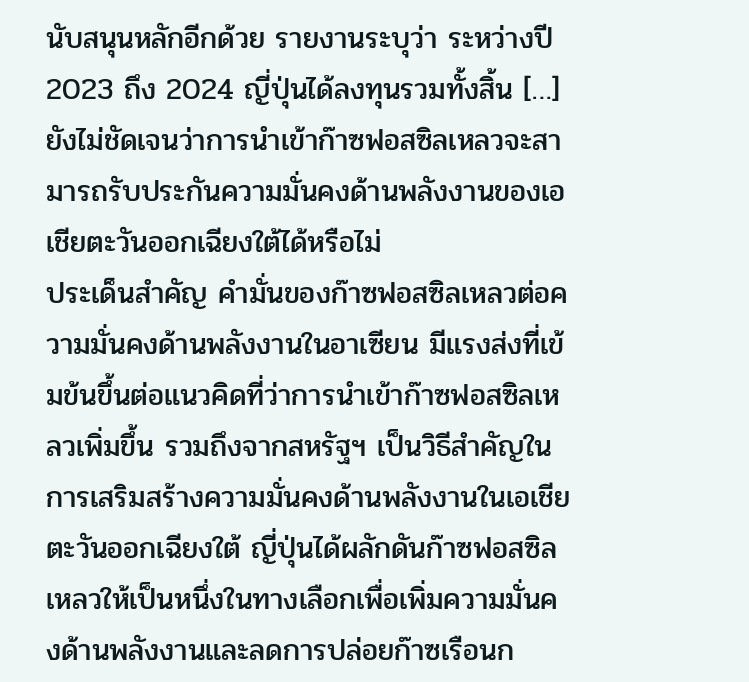นับสนุนหลักอีกด้วย รายงานระบุว่า ระหว่างปี 2023 ถึง 2024 ญี่ปุ่นได้ลงทุนรวมทั้งสิ้น […]
ยังไม่ชัดเจนว่าการนำเข้าก๊าซฟอสซิลเหลวจะสามารถรับประกันความมั่นคงด้านพลังงานของเอเชียตะวันออกเฉียงใต้ได้หรือไม่
ประเด็นสำคัญ คำมั่นของก๊าซฟอสซิลเหลวต่อความมั่นคงด้านพลังงานในอาเซียน มีแรงส่งที่เข้มข้นขึ้นต่อแนวคิดที่ว่าการนำเข้าก๊าซฟอสซิลเหลวเพิ่มขึ้น รวมถึงจากสหรัฐฯ เป็นวิธีสำคัญในการเสริมสร้างความมั่นคงด้านพลังงานในเอเชียตะวันออกเฉียงใต้ ญี่ปุ่นได้ผลักดันก๊าซฟอสซิลเหลวให้เป็นหนึ่งในทางเลือกเพื่อเพิ่มความมั่นคงด้านพลังงานและลดการปล่อยก๊าซเรือนก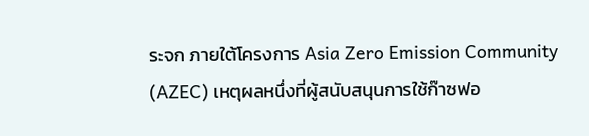ระจก ภายใต้โครงการ Asia Zero Emission Community (AZEC) เหตุผลหนึ่งที่ผู้สนับสนุนการใช้ก๊าซฟอ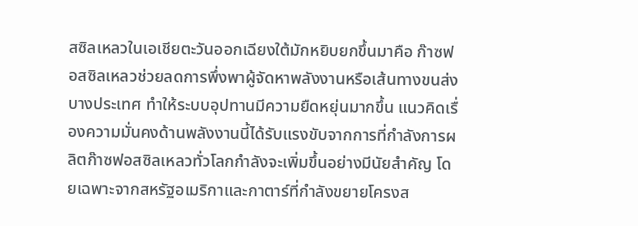สซิลเหลวในเอเชียตะวันออกเฉียงใต้มักหยิบยกขึ้นมาคือ ก๊าซฟอสซิลเหลวช่วยลดการพึ่งพาผู้จัดหาพลังงานหรือเส้นทางขนส่งบางประเทศ ทำให้ระบบอุปทานมีความยืดหยุ่นมากขึ้น แนวคิดเรื่องความมั่นคงด้านพลังงานนี้ได้รับแรงขับจากการที่กำลังการผลิตก๊าซฟอสซิลเหลวทั่วโลกกำลังจะเพิ่มขึ้นอย่างมีนัยสำคัญ โดยเฉพาะจากสหรัฐอเมริกาและกาตาร์ที่กำลังขยายโครงส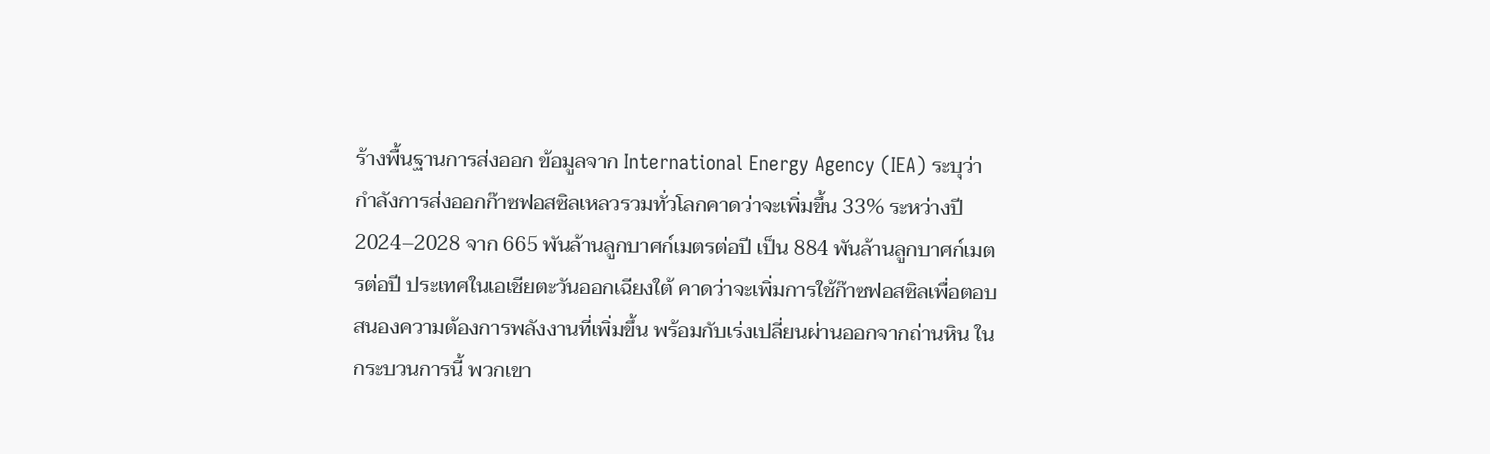ร้างพื้นฐานการส่งออก ข้อมูลจาก International Energy Agency (IEA) ระบุว่า กำลังการส่งออกก๊าซฟอสซิลเหลวรวมทั่วโลกคาดว่าจะเพิ่มขึ้น 33% ระหว่างปี 2024–2028 จาก 665 พันล้านลูกบาศก์เมตรต่อปี เป็น 884 พันล้านลูกบาศก์เมตรต่อปี ประเทศในเอเชียตะวันออกเฉียงใต้ คาดว่าจะเพิ่มการใช้ก๊าซฟอสซิลเพื่อตอบสนองความต้องการพลังงานที่เพิ่มขึ้น พร้อมกับเร่งเปลี่ยนผ่านออกจากถ่านหิน ในกระบวนการนี้ พวกเขา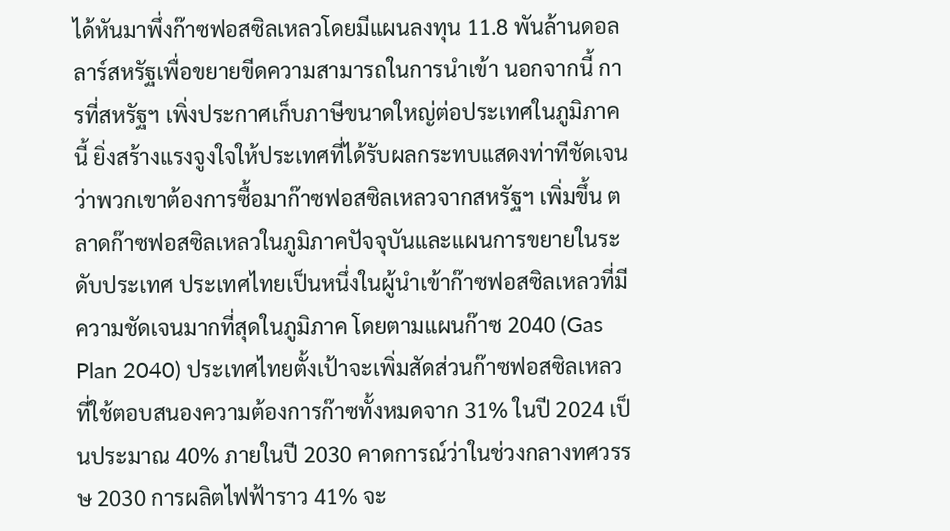ได้หันมาพึ่งก๊าซฟอสซิลเหลวโดยมีแผนลงทุน 11.8 พันล้านดอลลาร์สหรัฐเพื่อขยายขีดความสามารถในการนำเข้า นอกจากนี้ การที่สหรัฐฯ เพิ่งประกาศเก็บภาษีขนาดใหญ่ต่อประเทศในภูมิภาคนี้ ยิ่งสร้างแรงจูงใจให้ประเทศที่ได้รับผลกระทบแสดงท่าทีชัดเจนว่าพวกเขาต้องการซื้อมาก๊าซฟอสซิลเหลวจากสหรัฐฯ เพิ่มขึ้น ตลาดก๊าซฟอสซิลเหลวในภูมิภาคปัจจุบันและแผนการขยายในระดับประเทศ ประเทศไทยเป็นหนึ่งในผู้นำเข้าก๊าซฟอสซิลเหลวที่มีความชัดเจนมากที่สุดในภูมิภาค โดยตามแผนก๊าซ 2040 (Gas Plan 2040) ประเทศไทยตั้งเป้าจะเพิ่มสัดส่วนก๊าซฟอสซิลเหลวที่ใช้ตอบสนองความต้องการก๊าซทั้งหมดจาก 31% ในปี 2024 เป็นประมาณ 40% ภายในปี 2030 คาดการณ์ว่าในช่วงกลางทศวรรษ 2030 การผลิตไฟฟ้าราว 41% จะ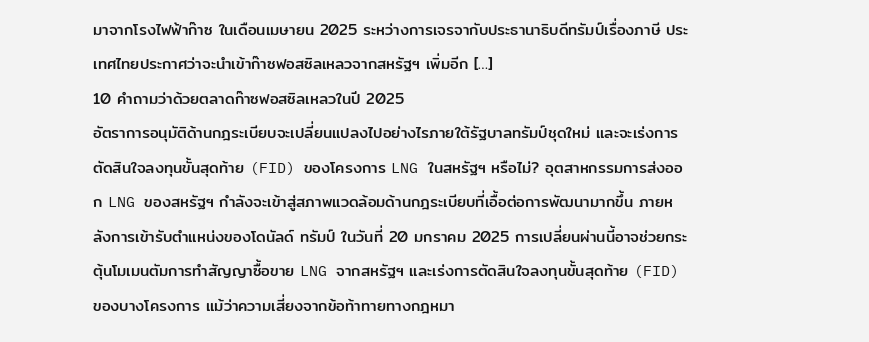มาจากโรงไฟฟ้าก๊าซ ในเดือนเมษายน 2025 ระหว่างการเจรจากับประธานาธิบดีทรัมป์เรื่องภาษี ประเทศไทยประกาศว่าจะนำเข้าก๊าซฟอสซิลเหลวจากสหรัฐฯ เพิ่มอีก […]
10 คำถามว่าด้วยตลาดก๊าซฟอสซิลเหลวในปี 2025
อัตราการอนุมัติด้านกฎระเบียบจะเปลี่ยนแปลงไปอย่างไรภายใต้รัฐบาลทรัมป์ชุดใหม่ และจะเร่งการตัดสินใจลงทุนขั้นสุดท้าย (FID) ของโครงการ LNG ในสหรัฐฯ หรือไม่? อุตสาหกรรมการส่งออก LNG ของสหรัฐฯ กำลังจะเข้าสู่สภาพแวดล้อมด้านกฎระเบียบที่เอื้อต่อการพัฒนามากขึ้น ภายหลังการเข้ารับตำแหน่งของโดนัลด์ ทรัมป์ ในวันที่ 20 มกราคม 2025 การเปลี่ยนผ่านนี้อาจช่วยกระตุ้นโมเมนตัมการทำสัญญาซื้อขาย LNG จากสหรัฐฯ และเร่งการตัดสินใจลงทุนขั้นสุดท้าย (FID) ของบางโครงการ แม้ว่าความเสี่ยงจากข้อท้าทายทางกฎหมา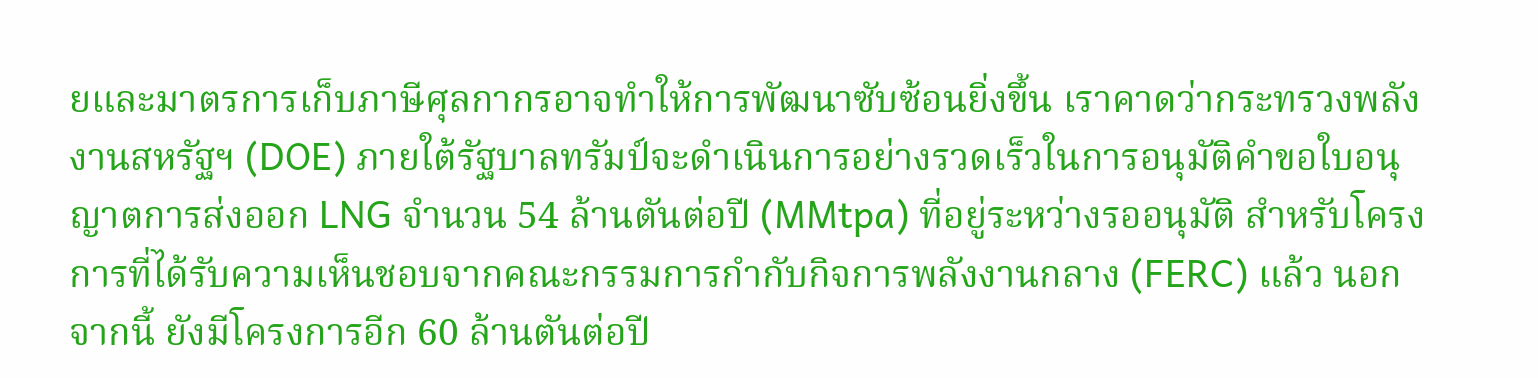ยและมาตรการเก็บภาษีศุลกากรอาจทำให้การพัฒนาซับซ้อนยิ่งขึ้น เราคาดว่ากระทรวงพลังงานสหรัฐฯ (DOE) ภายใต้รัฐบาลทรัมป์จะดำเนินการอย่างรวดเร็วในการอนุมัติคำขอใบอนุญาตการส่งออก LNG จำนวน 54 ล้านตันต่อปี (MMtpa) ที่อยู่ระหว่างรออนุมัติ สำหรับโครงการที่ได้รับความเห็นชอบจากคณะกรรมการกำกับกิจการพลังงานกลาง (FERC) แล้ว นอกจากนี้ ยังมีโครงการอีก 60 ล้านตันต่อปี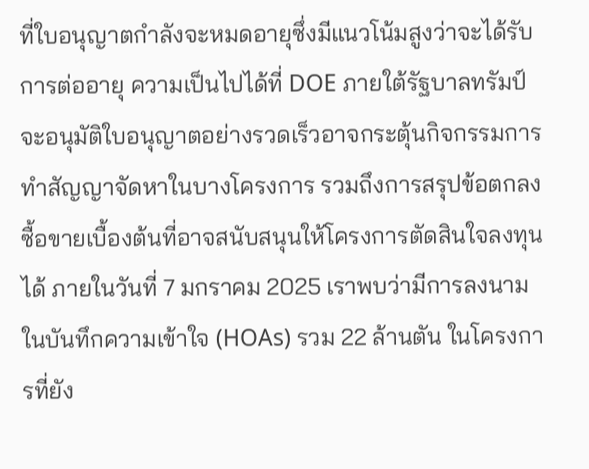ที่ใบอนุญาตกำลังจะหมดอายุซึ่งมีแนวโน้มสูงว่าจะได้รับการต่ออายุ ความเป็นไปได้ที่ DOE ภายใต้รัฐบาลทรัมป์จะอนุมัติใบอนุญาตอย่างรวดเร็วอาจกระตุ้นกิจกรรมการทำสัญญาจัดหาในบางโครงการ รวมถึงการสรุปข้อตกลงซื้อขายเบื้องต้นที่อาจสนับสนุนให้โครงการตัดสินใจลงทุนได้ ภายในวันที่ 7 มกราคม 2025 เราพบว่ามีการลงนามในบันทึกความเข้าใจ (HOAs) รวม 22 ล้านตัน ในโครงการที่ยัง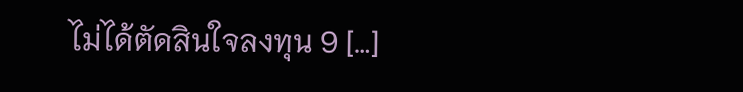ไม่ได้ตัดสินใจลงทุน 9 […]